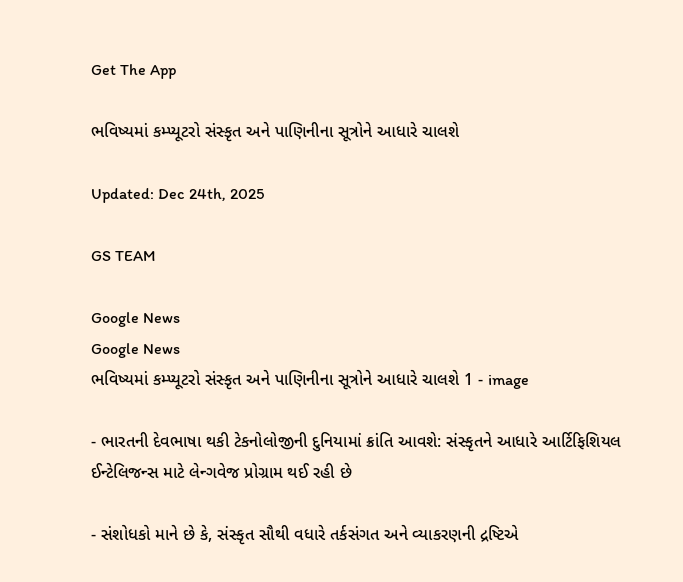Get The App

ભવિષ્યમાં કમ્પ્યૂટરો સંસ્કૃત અને પાણિનીના સૂત્રોને આધારે ચાલશે

Updated: Dec 24th, 2025

GS TEAM

Google News
Google News
ભવિષ્યમાં કમ્પ્યૂટરો સંસ્કૃત અને પાણિનીના સૂત્રોને આધારે ચાલશે 1 - image

- ભારતની દેવભાષા થકી ટેકનોલોજીની દુનિયામાં ક્રાંતિ આવશે: સંસ્કૃતને આધારે આર્ટિફિશિયલ ઈન્ટેલિજન્સ માટે લેન્ગવેજ પ્રોગ્રામ થઈ રહી છે

- સંશોધકો માને છે કે, સંસ્કૃત સૌથી વધારે તર્કસંગત અને વ્યાકરણની દ્રષ્ટિએ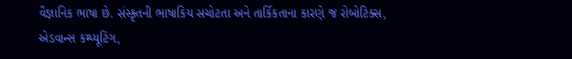વૈજ્ઞાનિક ભાષા છે. સંસ્કૃતની ભાષાકિય સચોટતા અને તાર્કિકતાના કારણે જ રોબોટિક્સ, એડવાન્સ કમ્પ્યૂટિંગ,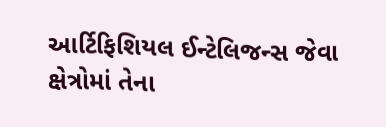આર્ટિફિશિયલ ઈન્ટેલિજન્સ જેવા ક્ષેત્રોમાં તેના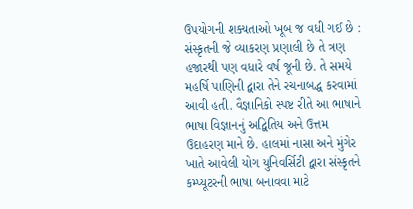ઉપયોગની શક્યતાઓ ખૂબ જ વધી ગઈ છે :  સંસ્કૃતની જે વ્યાકરણ પ્રણાલી છે તે ત્રણ હજારથી પણ વધારે વર્ષ જૂની છે. તે સમયે મહર્ષિ પાણિની દ્વારા તેને રચનાબદ્ધ કરવામાં આવી હતી. વૈજ્ઞાનિકો સ્પષ્ટ રીતે આ ભાષાને ભાષા વિજ્ઞાનનું અદ્વિતિય અને ઉત્તમ ઉદાહરણ માને છે. હાલમાં નાસા અને મુંગેર ખાતે આવેલી યોગ યુનિવર્સિટી દ્વારા સંસ્કૃતને કમ્પ્યૂટરની ભાષા બનાવવા માટે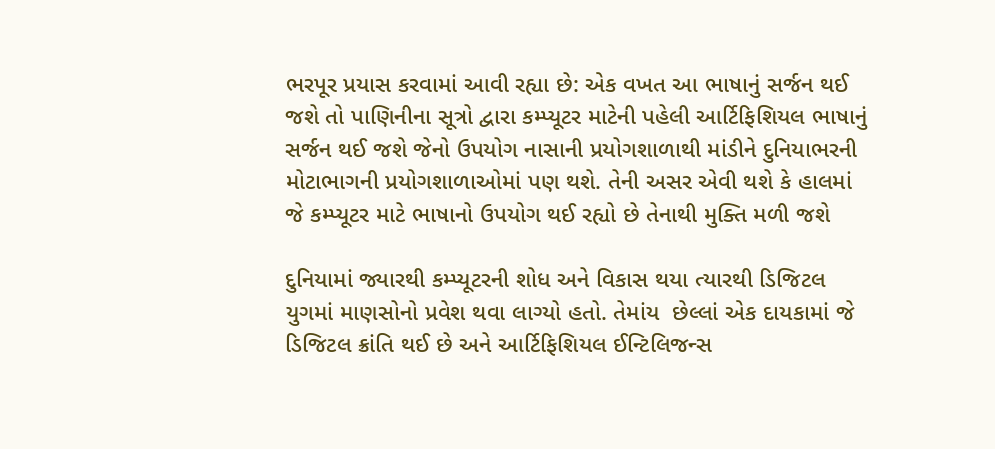ભરપૂર પ્રયાસ કરવામાં આવી રહ્યા છે: એક વખત આ ભાષાનું સર્જન થઈ જશે તો પાણિનીના સૂત્રો દ્વારા કમ્પ્યૂટર માટેની પહેલી આર્ટિફિશિયલ ભાષાનું સર્જન થઈ જશે જેનો ઉપયોગ નાસાની પ્રયોગશાળાથી માંડીને દુનિયાભરની મોટાભાગની પ્રયોગશાળાઓમાં પણ થશે. તેની અસર એવી થશે કે હાલમાં જે કમ્પ્યૂટર માટે ભાષાનો ઉપયોગ થઈ રહ્યો છે તેનાથી મુક્તિ મળી જશે

દુનિયામાં જ્યારથી કમ્પ્યૂટરની શોધ અને વિકાસ થયા ત્યારથી ડિજિટલ યુગમાં માણસોનો પ્રવેશ થવા લાગ્યો હતો. તેમાંય  છેલ્લાં એક દાયકામાં જે ડિજિટલ ક્રાંતિ થઈ છે અને આર્ટિફિશિયલ ઈન્ટિલિજન્સ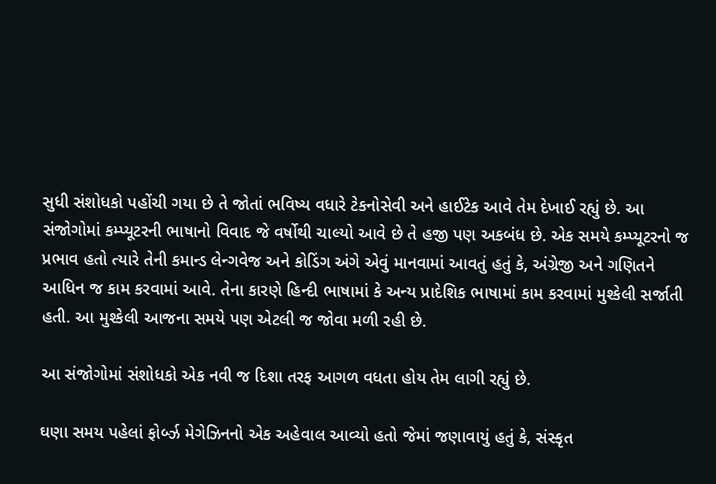સુધી સંશોધકો પહોંચી ગયા છે તે જોતાં ભવિષ્ય વધારે ટેકનોસેવી અને હાઈટેક આવે તેમ દેખાઈ રહ્યું છે. આ સંજોગોમાં કમ્પ્યૂટરની ભાષાનો વિવાદ જે વર્ષોથી ચાલ્યો આવે છે તે હજી પણ અકબંધ છે. એક સમયે કમ્પ્યૂટરનો જ પ્રભાવ હતો ત્યારે તેની કમાન્ડ લેન્ગવેજ અને કોડિંગ અંગે એવું માનવામાં આવતું હતું કે, અંગ્રેજી અને ગણિતને આધિન જ કામ કરવામાં આવે. તેના કારણે હિન્દી ભાષામાં કે અન્ય પ્રાદેશિક ભાષામાં કામ કરવામાં મુશ્કેલી સર્જાતી હતી. આ મુશ્કેલી આજના સમયે પણ એટલી જ જોવા મળી રહી છે.

આ સંજોગોમાં સંશોધકો એક નવી જ દિશા તરફ આગળ વધતા હોય તેમ લાગી રહ્યું છે.

ઘણા સમય પહેલાં ફોર્બ્ઝ મેગેઝિનનો એક અહેવાલ આવ્યો હતો જેમાં જણાવાયું હતું કે, સંસ્કૃત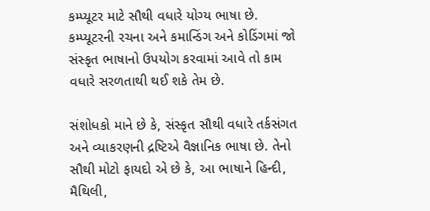કમ્પ્યૂટર માટે સૌથી વધારે યોગ્ય ભાષા છે. કમ્પ્યૂટરની રચના અને કમાન્ડિંગ અને કોડિંગમાં જો સંસ્કૃત ભાષાનો ઉપયોગ કરવામાં આવે તો કામ વધારે સરળતાથી થઈ શકે તેમ છે.

સંશોધકો માને છે કે, સંસ્કૃત સૌથી વધારે તર્કસંગત અને વ્યાકરણની દ્રષ્ટિએ વૈજ્ઞાનિક ભાષા છે. તેનો સૌથી મોટો ફાયદો એ છે કે, આ ભાષાને હિન્દી, મૈથિલી,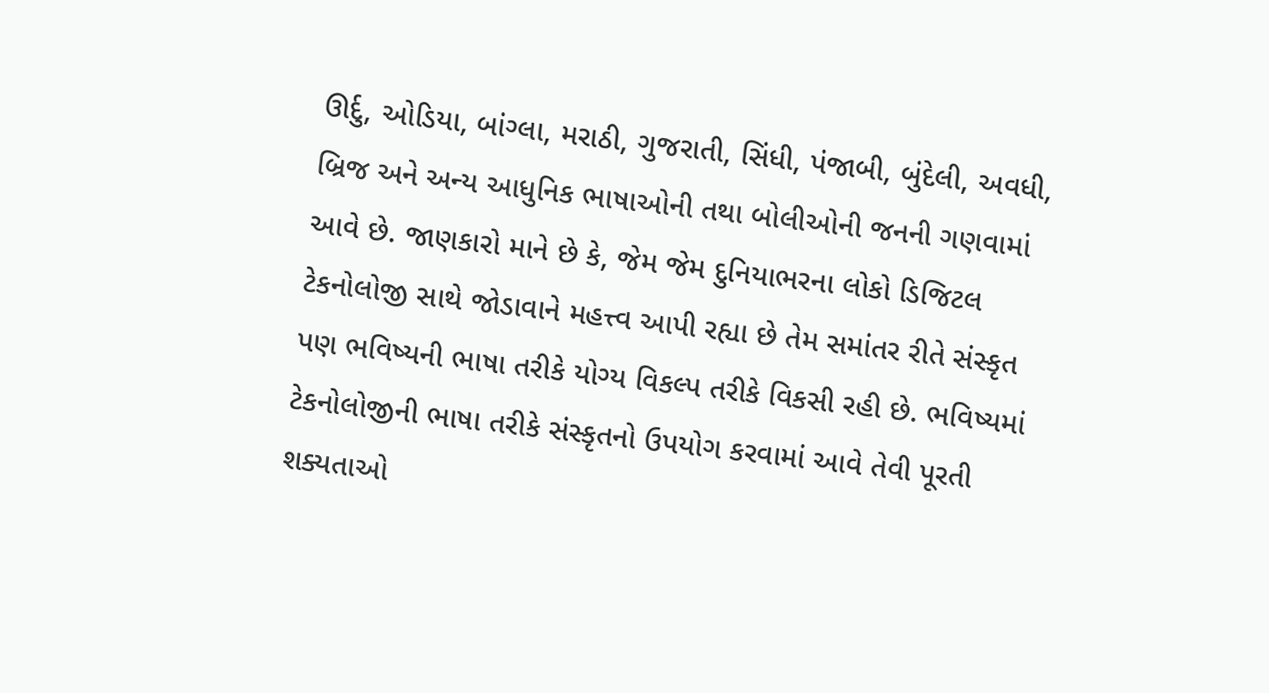ઊર્દુ, ઓડિયા, બાંગ્લા, મરાઠી, ગુજરાતી, સિંધી, પંજાબી, બુંદેલી, અવધી, બ્રિજ અને અન્ય આધુનિક ભાષાઓની તથા બોલીઓની જનની ગણવામાં આવે છે. જાણકારો માને છે કે, જેમ જેમ દુનિયાભરના લોકો ડિજિટલ ટેકનોલોજી સાથે જોડાવાને મહત્ત્વ આપી રહ્યા છે તેમ સમાંતર રીતે સંસ્કૃત પણ ભવિષ્યની ભાષા તરીકે યોગ્ય વિકલ્પ તરીકે વિકસી રહી છે. ભવિષ્યમાં ટેકનોલોજીની ભાષા તરીકે સંસ્કૃતનો ઉપયોગ કરવામાં આવે તેવી પૂરતી શક્યતાઓ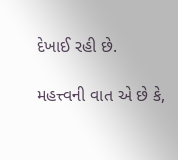દેખાઈ રહી છે.

મહત્ત્વની વાત એ છે કે,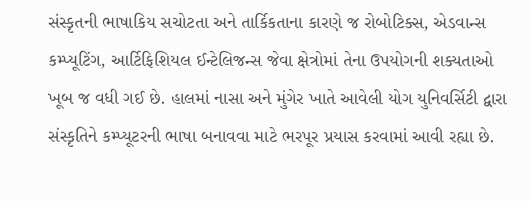સંસ્કૃતની ભાષાકિય સચોટતા અને તાર્કિકતાના કારણે જ રોબોટિક્સ, એડવાન્સ કમ્પ્યૂટિંગ, આર્ટિફિશિયલ ઈન્ટેલિજન્સ જેવા ક્ષેત્રોમાં તેના ઉપયોગની શક્યતાઓ ખૂબ જ વધી ગઈ છે. હાલમાં નાસા અને મુંગેર ખાતે આવેલી યોગ યુનિવર્સિટી દ્વારા સંસ્કૃતિને કમ્પ્યૂટરની ભાષા બનાવવા માટે ભરપૂર પ્રયાસ કરવામાં આવી રહ્યા છે.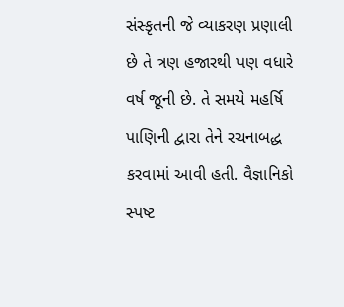સંસ્કૃતની જે વ્યાકરણ પ્રણાલી છે તે ત્રણ હજારથી પણ વધારે વર્ષ જૂની છે. તે સમયે મહર્ષિ પાણિની દ્વારા તેને રચનાબદ્ધ કરવામાં આવી હતી. વૈજ્ઞાનિકો સ્પષ્ટ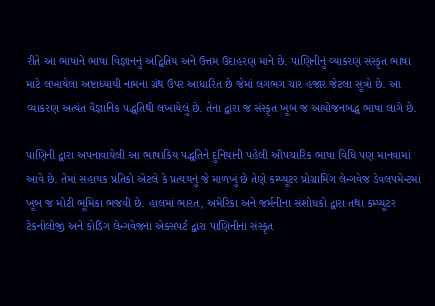રીતે આ ભાષાને ભાષા વિજ્ઞાનનું અદ્વિતિય અને ઉત્તમ ઉદાહરણ માને છે. પાણિનીનું વ્યાકરણ સંસ્કૃત ભાષા માટે લખાયેલા અષ્ટાધ્યાયી નામના ગ્રંથ ઉપર આધારિત છે જેમાં લગભગ ચાર હજાર જેટલા સૂત્રો છે. આ વ્યાકરણ અત્યંત વૈજ્ઞાનિક પદ્ધતિથી લખાયેલું છે. તેના દ્વારા જ સંસ્કૃત ખૂબ જ આયોજનબદ્ધ ભાષા લાગે છે.

પાણિની દ્વારા અપનાવાયેલી આ ભાષાકિય પદ્ધતિને દુનિયાની પહેલી ઔપચારિક ભાષા વિધિ પણ માનવામાં આવે છે. તેમાં સહાયક પ્રતિકો એટલે કે પ્રત્યયનું જે માળખું છે તેણે કમ્પ્યૂટર પ્રોગ્રામિંગ લેન્ગવેજ ડેવલપમેન્ટમાં ખૂબ જ મોટી ભૂમિકા ભજવી છે. હાલમાં ભારત, અમેરિકા અને જર્મનીના સંશોધકો દ્વારા તથા કમ્પ્યૂટર ટેકનોલોજી અને કોડિંગ લેન્ગવેજના એક્સપર્ટ દ્વારા પાણિનીના સંસ્કૃત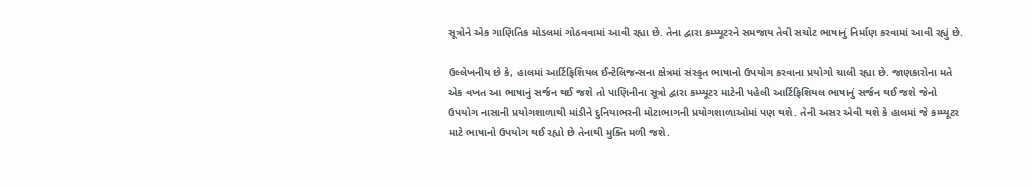સૂત્રોને એક ગાણિતિક મોડલમાં ગોઠવવામાં આવી રહ્યા છે. તેના દ્વારા કમ્પ્યૂટરને સમજાય તેવી સચોટ ભાષાનું નિર્માણ કરવામાં આવી રહ્યું છે.

ઉલ્લેખનીય છે કે, હાલમાં આર્ટિફિશિયલ ઈન્ટેલિજન્સના ક્ષેત્રમાં સંસ્કૃત ભાષાનો ઉપયોગ કરવાના પ્રયોગો ચાલી રહ્યા છે. જાણકારોના મતે એક વખત આ ભાષાનું સર્જન થઈ જશે તો પાણિનીના સૂત્રો દ્વારા કમ્પ્યૂટર માટેની પહેલી આર્ટિફિશિયલ ભાષાનું સર્જન થઈ જશે જેનો ઉપયોગ નાસાની પ્રયોગશાળાથી માંડીને દુનિયાભરની મોટાભાગની પ્રયોગશાળાઓમાં પણ થશે. તેની અસર એવી થશે કે હાલમાં જે કમ્પ્યૂટર માટે ભાષાનો ઉપયોગ થઈ રહ્યો છે તેનાથી મુક્તિ મળી જશે.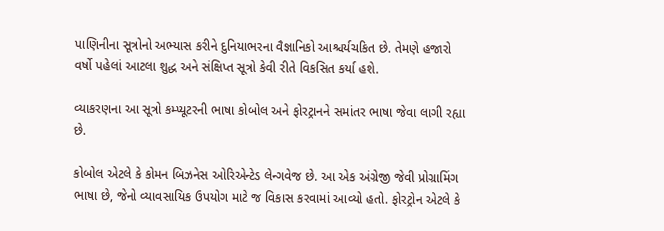પાણિનીના સૂત્રોનો અભ્યાસ કરીને દુનિયાભરના વૈજ્ઞાનિકો આશ્ચર્યચકિત છે. તેમણે હજારો વર્ષો પહેલાં આટલા શુદ્ધ અને સંક્ષિપ્ત સૂત્રો કેવી રીતે વિકસિત કર્યા હશે.

વ્યાકરણના આ સૂત્રો કમ્પ્યૂટરની ભાષા કોબોલ અને ફોરટ્રાનને સમાંતર ભાષા જેવા લાગી રહ્યા છે.

કોબોલ એટલે કે કોમન બિઝનેસ ઓરિએન્ટેડ લેન્ગવેજ છે. આ એક અંગ્રેજી જેવી પ્રોગ્રામિંગ ભાષા છે, જેનો વ્યાવસાયિક ઉપયોગ માટે જ વિકાસ કરવામાં આવ્યો હતો. ફોરટ્રોન એટલે કે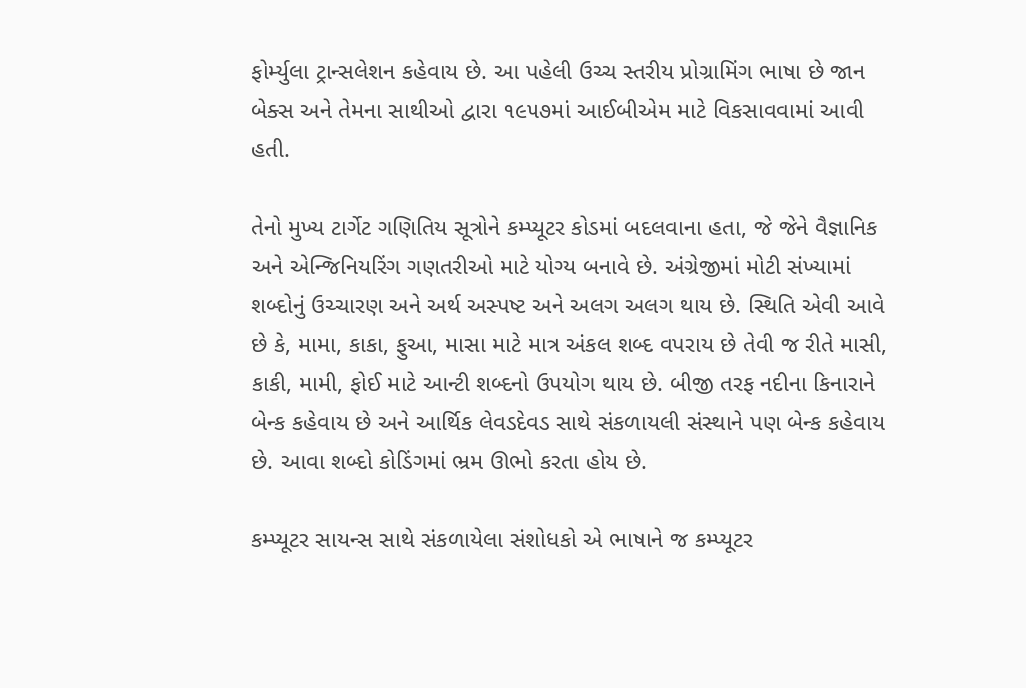ફોર્મ્યુલા ટ્રાન્સલેશન કહેવાય છે. આ પહેલી ઉચ્ચ સ્તરીય પ્રોગ્રામિંગ ભાષા છે જાન બેક્સ અને તેમના સાથીઓ દ્વારા ૧૯૫૭માં આઈબીએમ માટે વિકસાવવામાં આવી હતી.

તેનો મુખ્ય ટાર્ગેટ ગણિતિય સૂત્રોને કમ્પ્યૂટર કોડમાં બદલવાના હતા, જે જેને વૈજ્ઞાનિક અને એન્જિનિયરિંગ ગણતરીઓ માટે યોગ્ય બનાવે છે. અંગ્રેજીમાં મોટી સંખ્યામાં શબ્દોનું ઉચ્ચારણ અને અર્થ અસ્પષ્ટ અને અલગ અલગ થાય છે. સ્થિતિ એવી આવે છે કે, મામા, કાકા, ફુઆ, માસા માટે માત્ર અંકલ શબ્દ વપરાય છે તેવી જ રીતે માસી, કાકી, મામી, ફોઈ માટે આન્ટી શબ્દનો ઉપયોગ થાય છે. બીજી તરફ નદીના કિનારાને બેન્ક કહેવાય છે અને આર્થિક લેવડદેવડ સાથે સંકળાયલી સંસ્થાને પણ બેન્ક કહેવાય છે. આવા શબ્દો કોડિંગમાં ભ્રમ ઊભો કરતા હોય છે.

કમ્પ્યૂટર સાયન્સ સાથે સંકળાયેલા સંશોધકો એ ભાષાને જ કમ્પ્યૂટર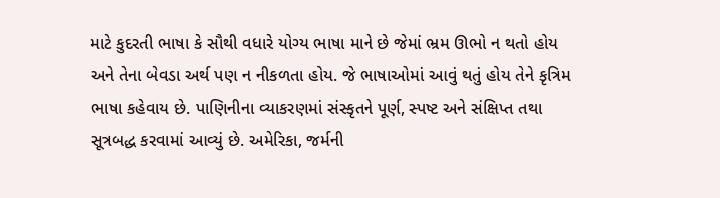માટે કુદરતી ભાષા કે સૌથી વધારે યોગ્ય ભાષા માને છે જેમાં ભ્રમ ઊભો ન થતો હોય અને તેના બેવડા અર્થ પણ ન નીકળતા હોય. જે ભાષાઓમાં આવું થતું હોય તેને કૃત્રિમ ભાષા કહેવાય છે. પાણિનીના વ્યાકરણમાં સંસ્કૃતને પૂર્ણ, સ્પષ્ટ અને સંક્ષિપ્ત તથા સૂત્રબદ્ધ કરવામાં આવ્યું છે. અમેરિકા, જર્મની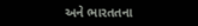અને ભારતતના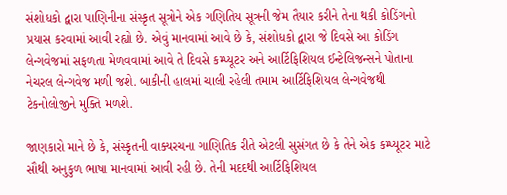સંશોધકો દ્વારા પાણિનીના સંસ્કૃત સૂત્રોને એક ગણિતિય સૂત્રની જેમ તૈયાર કરીને તેના થકી કોડિંગનો પ્રયાસ કરવામાં આવી રહ્યો છે. એવું માનવામાં આવે છે કે, સંશોધકો દ્વારા જે દિવસે આ કોડિંગ લેન્ગવેજમાં સફળતા મેળવવામાં આવે તે દિવસે કમ્પ્યૂટર અને આર્ટિફિશિયલ ઈન્ટેલિજન્સને પોતાના નેચરલ લેન્ગવેજ મળી જશે. બાકીની હાલમાં ચાલી રહેલી તમામ આર્ટિફિશિયલ લેન્ગવેજથી ટેકનોલોજીને મુક્તિ મળશે.

જાણકારો માને છે કે, સંસ્કૃતની વાક્યરચના ગાણિતિક રીતે એટલી સુસંગત છે કે તેને એક કમ્પ્યૂટર માટે સૌથી અનુકુળ ભાષા માનવામાં આવી રહી છે. તેની મદદથી આર્ટિફિશિયલ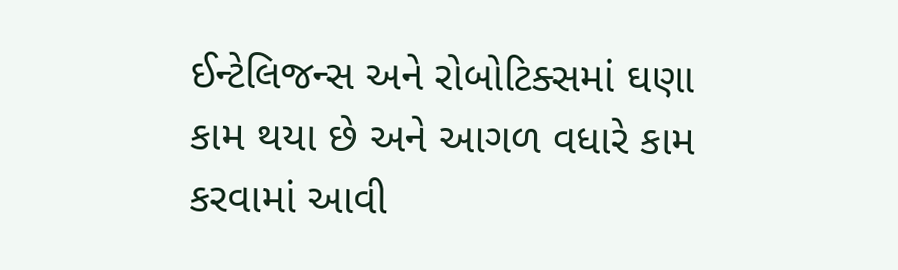ઈન્ટેલિજન્સ અને રોબોટિક્સમાં ઘણા કામ થયા છે અને આગળ વધારે કામ કરવામાં આવી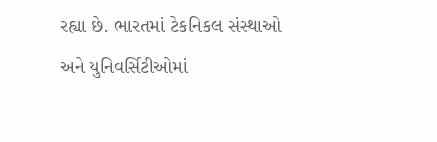રહ્યા છે. ભારતમાં ટેકનિકલ સંસ્થાઓ અને યુનિવર્સિટીઓમાં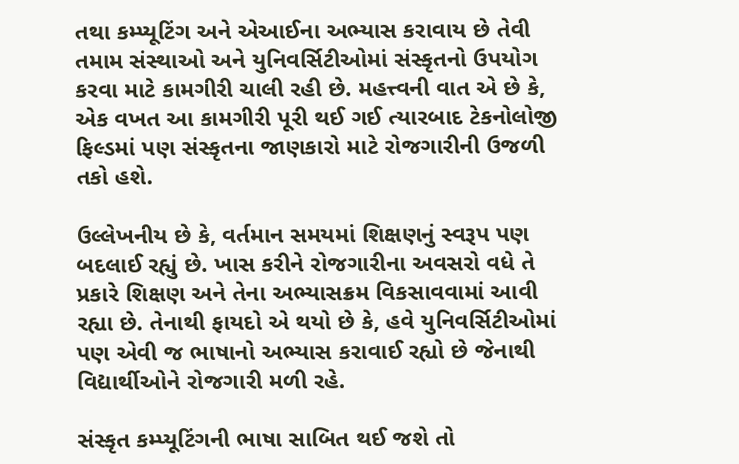તથા કમ્પ્યૂટિંગ અને એઆઈના અભ્યાસ કરાવાય છે તેવી તમામ સંસ્થાઓ અને યુનિવર્સિટીઓમાં સંસ્કૃતનો ઉપયોગ કરવા માટે કામગીરી ચાલી રહી છે. મહત્ત્વની વાત એ છે કે, એક વખત આ કામગીરી પૂરી થઈ ગઈ ત્યારબાદ ટેકનોલોજી ફિલ્ડમાં પણ સંસ્કૃતના જાણકારો માટે રોજગારીની ઉજળી તકો હશે.

ઉલ્લેખનીય છે કે, વર્તમાન સમયમાં શિક્ષણનું સ્વરૂપ પણ બદલાઈ રહ્યું છે. ખાસ કરીને રોજગારીના અવસરો વધે તે પ્રકારે શિક્ષણ અને તેના અભ્યાસક્રમ વિકસાવવામાં આવી રહ્યા છે. તેનાથી ફાયદો એ થયો છે કે, હવે યુનિવર્સિટીઓમાં પણ એવી જ ભાષાનો અભ્યાસ કરાવાઈ રહ્યો છે જેનાથી વિદ્યાર્થીઓને રોજગારી મળી રહે.

સંસ્કૃત કમ્પ્યૂટિંગની ભાષા સાબિત થઈ જશે તો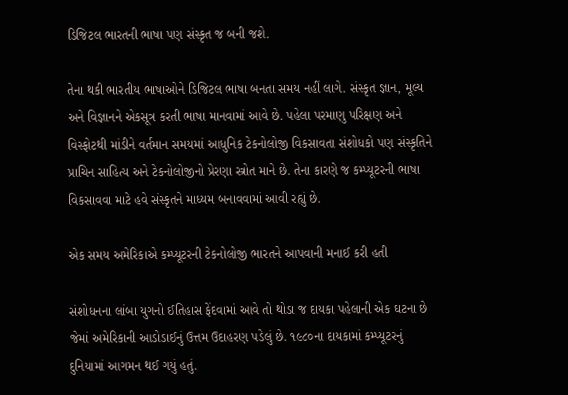ડિજિટલ ભારતની ભાષા પણ સંસ્કૃત જ બની જશે.

તેના થકી ભારતીય ભાષાઓને ડિજિટલ ભાષા બનતા સમય નહીં લાગે. સંસ્કૃત જ્ઞાન, મૂલ્ય અને વિજ્ઞાનને એકસૂત્ર કરતી ભાષા માનવામાં આવે છે. પહેલા પરમાણુ પરિક્ષણ અને વિસ્ફોટથી માંડીને વર્તમાન સમયમાં આધુનિક ટેકનોલોજી વિકસાવતા સંશોધકો પણ સંસ્કૃતિને પ્રાચિન સાહિત્ય અને ટેકનોલોજીનો પ્રેરણા સ્ત્રોત માને છે. તેના કારણે જ કમ્પ્યૂટરની ભાષા વિકસાવવા માટે હવે સંસ્કૃતને માધ્યમ બનાવવામાં આવી રહ્યું છે.

એક સમય અમેરિકાએ કમ્પ્યૂટરની ટેકનોલોજી ભારતને આપવાની મનાઈ કરી હતી

સંશોધનના લાંબા યુગનો ઈતિહાસ ફેંદવામાં આવે તો થોડા જ દાયકા પહેલાની એક ઘટના છે જેમાં અમેરિકાની આડોડાઈનું ઉત્તમ ઉદાહરણ પડેલું છે. ૧૯૮૦ના દાયકામાં કમ્પ્યૂટરનું દુનિયામાં આગમન થઈ ગયું હતું.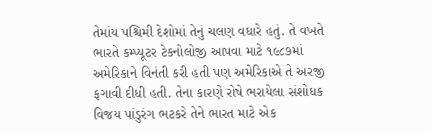તેમાંય પશ્ચિમી દેશોમાં તેનું ચલણ વધારે હતું. તે વખતે ભારતે કમ્પ્યૂટર ટેકનોલોજી આપવા માટે ૧૯૮૭માં અમેરિકાને વિનંતી કરી હતી પણ અમેરિકાએ તે અરજી ફગાવી દીધી હતી. તેના કારણે રોષે ભરાયેલા સંશોધક વિજય પાંડુરંગ ભટકરે તેને ભારત માટે એક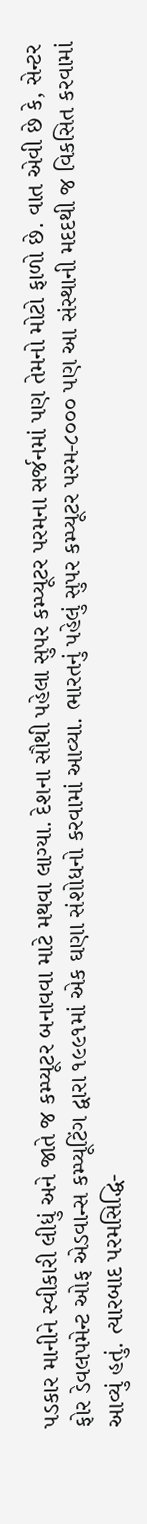પડકાર માનીને સ્વીકારી લીધું અને જાતે જ કમ્પ્યૂટર બનાવવા માટે મથવા લાગ્યા. દેશના સૌથી પહેલા સુપર કમ્પ્યૂટર પરમના સર્જનમાં પણ તેમનો મોટો ફાળો છે. વાત એવી છે કે, સેન્ટર ફોર ડેવલપમેન્ટ ઓફ એડવાન્સ કમ્પ્યૂટિંગ દ્વારા ૧૯૯૧માં એક ઘણા સંશોધનો કરવામાં આવ્યા. ભારતનું પહેલું સુપર કમ્પ્યૂટર પરમ-૮૦૦૦ પણ આ સંસ્થાની મદદથી જ વિકસિત કરવામાં આવ્યું હતું. ત્યારબાદ પરમસિદ્ધિ-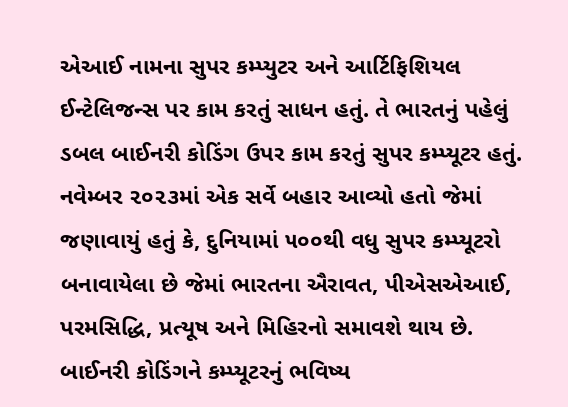એઆઈ નામના સુપર કમ્પ્યુટર અને આર્ટિફિશિયલ ઈન્ટેલિજન્સ પર કામ કરતું સાધન હતું. તે ભારતનું પહેલું ડબલ બાઈનરી કોડિંગ ઉપર કામ કરતું સુપર કમ્પ્યૂટર હતું. નવેમ્બર ૨૦૨૩માં એક સર્વે બહાર આવ્યો હતો જેમાં જણાવાયું હતું કે, દુનિયામાં ૫૦૦થી વધુ સુપર કમ્પ્યૂટરો બનાવાયેલા છે જેમાં ભારતના ઐરાવત, પીએસએઆઈ, પરમસિદ્ધિ, પ્રત્યૂષ અને મિહિરનો સમાવશે થાય છે. બાઈનરી કોડિંગને કમ્પ્યૂટરનું ભવિષ્ય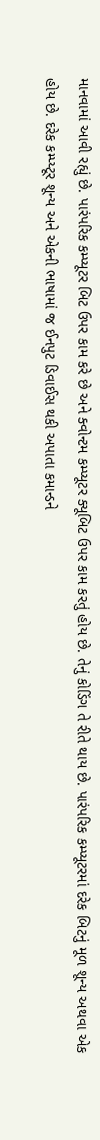માનવામાં આવી રહ્યું છે. પારંપરિક કમ્પ્યૂટર બિટ ઉપર કામ કરે છે અને ક્વોન્ટમ કમ્પ્યૂટર ક્યૂબિટ ઉપર કામ કરતું હોય છે. તેનું કોડિંગ તે રીતે થાય છે. પારંપરિક કમ્પ્યૂટરમાં દરેક બિટનું મૂળ શૂન્ય અથવા એક હોય છે. દરેક કમ્પ્ય્ટૂર શૂન્ય અને એકની ભાષામાં જ ઈનપુટ ડિવાઈસ થકી અપાતા કમાન્ડને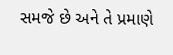સમજે છે અને તે પ્રમાણે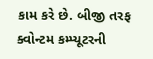કામ કરે છે. બીજી તરફ ક્વોન્ટમ કમ્પ્યૂટરની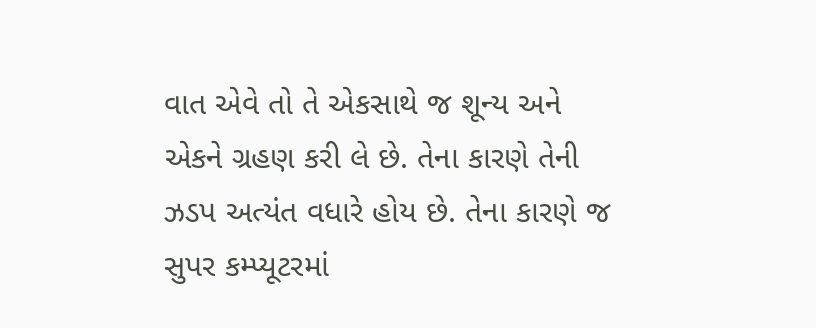વાત એવે તો તે એકસાથે જ શૂન્ય અને એકને ગ્રહણ કરી લે છે. તેના કારણે તેની ઝડપ અત્યંત વધારે હોય છે. તેના કારણે જ સુપર કમ્પ્યૂટરમાં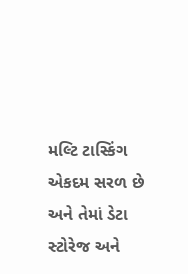મલ્ટિ ટાસ્કિંગ એકદમ સરળ છે અને તેમાં ડેટા સ્ટોરેજ અને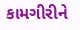કામગીરીને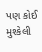પણ કોઈ મુશ્કેલી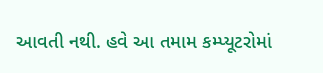આવતી નથી. હવે આ તમામ કમ્પ્યૂટરોમાં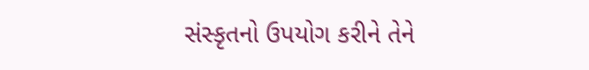સંસ્કૃતનો ઉપયોગ કરીને તેને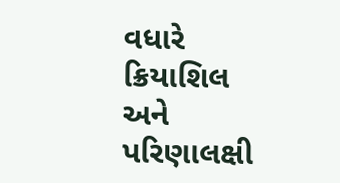વધારે ક્રિયાશિલ અને પરિણાલક્ષી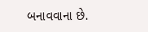બનાવવાના છે.